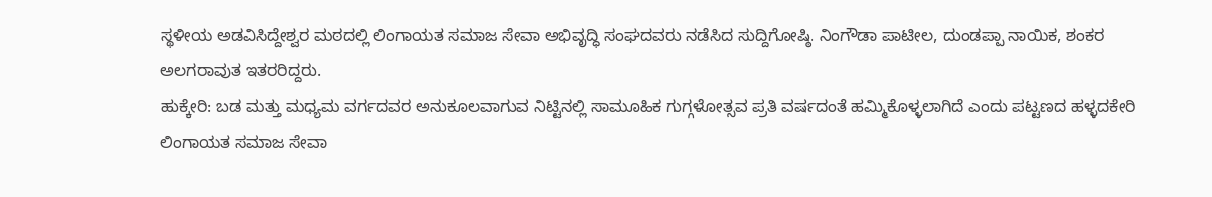ಸ್ಥಳೀಯ ಅಡವಿಸಿದ್ದೇಶ್ವರ ಮಠದಲ್ಲಿ ಲಿಂಗಾಯತ ಸಮಾಜ ಸೇವಾ ಅಭಿವೃದ್ಧಿ ಸಂಘದವರು ನಡೆಸಿದ ಸುದ್ದಿಗೋಷ್ಠಿ. ನಿಂಗೌಡಾ ಪಾಟೀಲ, ದುಂಡಪ್ಪಾ ನಾಯಿಕ, ಶಂಕರ ಅಲಗರಾವುತ ಇತರರಿದ್ದರು.
ಹುಕ್ಕೇರಿ: ಬಡ ಮತ್ತು ಮಧ್ಯಮ ವರ್ಗದವರ ಅನುಕೂಲವಾಗುವ ನಿಟ್ಟಿನಲ್ಲಿ ಸಾಮೂಹಿಕ ಗುಗ್ಗಳೋತ್ಸವ ಪ್ರತಿ ವರ್ಷದಂತೆ ಹಮ್ಮಿಕೊಳ್ಳಲಾಗಿದೆ ಎಂದು ಪಟ್ಟಣದ ಹಳ್ಳದಕೇರಿ ಲಿಂಗಾಯತ ಸಮಾಜ ಸೇವಾ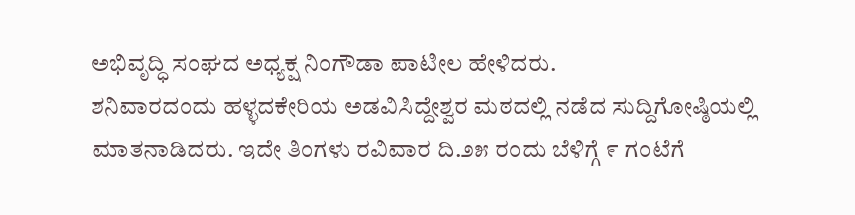ಅಭಿವೃದ್ಧಿ ಸಂಘದ ಅಧ್ಯಕ್ಷ ನಿಂಗೌಡಾ ಪಾಟೀಲ ಹೇಳಿದರು.
ಶನಿವಾರದಂದು ಹಳ್ಳದಕೇರಿಯ ಅಡವಿಸಿದ್ದೇಶ್ವರ ಮಠದಲ್ಲಿ ನಡೆದ ಸುದ್ದಿಗೋಷ್ಠಿಯಲ್ಲಿ ಮಾತನಾಡಿದರು. ಇದೇ ತಿಂಗಳು ರವಿವಾರ ದಿ.೨೫ ರಂದು ಬೆಳಿಗ್ಗೆ ೯ ಗಂಟೆಗೆ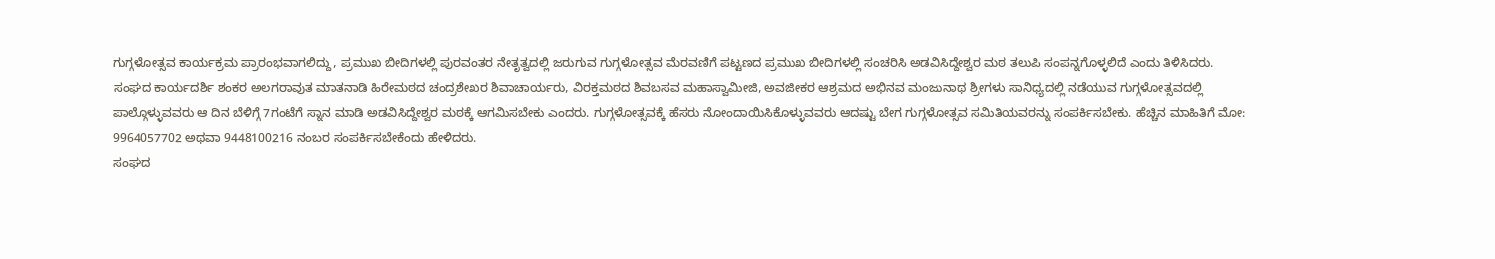ಗುಗ್ಗಳೋತ್ಸವ ಕಾರ್ಯಕ್ರಮ ಪ್ರಾರಂಭವಾಗಲಿದ್ದು, ಪ್ರಮುಖ ಬೀದಿಗಳಲ್ಲಿ ಪುರವಂತರ ನೇತೃತ್ವದಲ್ಲಿ ಜರುಗುವ ಗುಗ್ಗಳೋತ್ಸವ ಮೆರವಣಿಗೆ ಪಟ್ಟಣದ ಪ್ರಮುಖ ಬೀದಿಗಳಲ್ಲಿ ಸಂಚರಿಸಿ ಅಡವಿಸಿದ್ದೇಶ್ವರ ಮಠ ತಲುಪಿ ಸಂಪನ್ನಗೊಳ್ಳಲಿದೆ ಎಂದು ತಿಳಿಸಿದರು.
ಸಂಘದ ಕಾರ್ಯದರ್ಶಿ ಶಂಕರ ಅಲಗರಾವುತ ಮಾತನಾಡಿ ಹಿರೇಮಠದ ಚಂದ್ರಶೇಖರ ಶಿವಾಚಾರ್ಯರು, ವಿರಕ್ತಮಠದ ಶಿವಬಸವ ಮಹಾಸ್ವಾಮೀಜಿ, ಅವಜೀಕರ ಆಶ್ರಮದ ಅಭಿನವ ಮಂಜುನಾಥ ಶ್ರೀಗಳು ಸಾನಿಧ್ಯದಲ್ಲಿ ನಡೆಯುವ ಗುಗ್ಗಳೋತ್ಸವದಲ್ಲಿ ಪಾಲ್ಗೊಳ್ಳುವವರು ಆ ದಿನ ಬೆಳಿಗ್ಗೆ 7ಗಂಟೆಗೆ ಸ್ನಾನ ಮಾಡಿ ಅಡವಿಸಿದ್ದೇಶ್ವರ ಮಠಕ್ಕೆ ಆಗಮಿಸಬೇಕು ಎಂದರು. ಗುಗ್ಗಳೋತ್ಸವಕ್ಕೆ ಹೆಸರು ನೋಂದಾಯಿಸಿಕೊಳ್ಳುವವರು ಆದಷ್ಟು ಬೇಗ ಗುಗ್ಗಳೋತ್ಸವ ಸಮಿತಿಯವರನ್ನು ಸಂಪರ್ಕಿಸಬೇಕು. ಹೆಚ್ಚಿನ ಮಾಹಿತಿಗೆ ಮೋ: 9964057702 ಅಥವಾ 9448100216 ನಂಬರ ಸಂಪರ್ಕಿಸಬೇಕೆಂದು ಹೇಳಿದರು.
ಸಂಘದ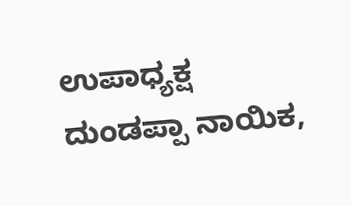ಉಪಾಧ್ಯಕ್ಷ ದುಂಡಪ್ಪಾ ನಾಯಿಕ,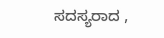ಸದಸ್ಯರಾದ ,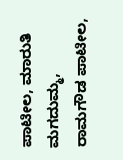ಪಾಟೀಲ, ಮಾರುತಿ ಮಗದುಮ್ಮ, ರಾಮಗೌಡ ಪಾಟೀಲ,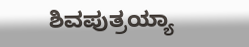ಶಿವಪುತ್ರಯ್ಯಾ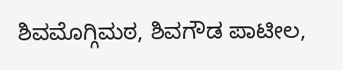ಶಿವಮೊಗ್ಗಿಮಠ, ಶಿವಗೌಡ ಪಾಟೀಲ,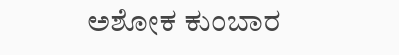ಅಶೋಕ ಕುಂಬಾರ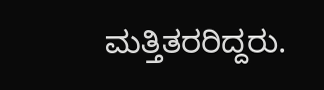ಮತ್ತಿತರರಿದ್ದರು.